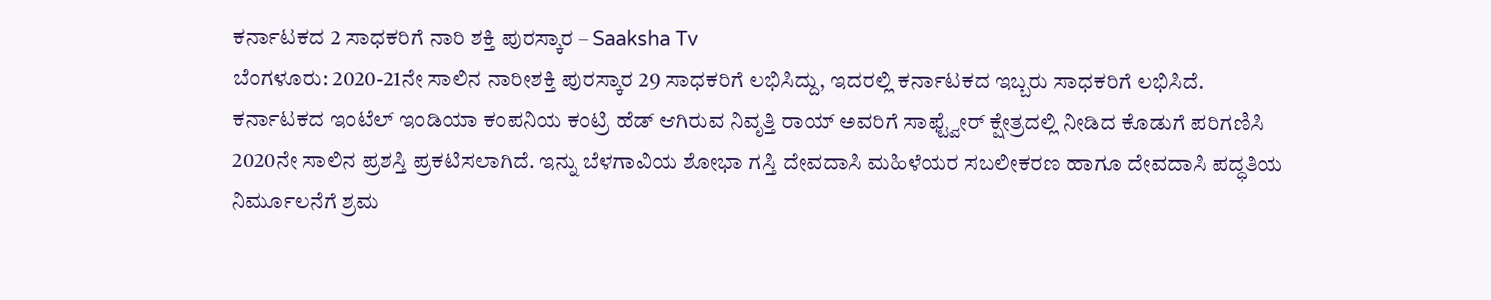ಕರ್ನಾಟಕದ 2 ಸಾಧಕರಿಗೆ ನಾರಿ ಶಕ್ತಿ ಪುರಸ್ಕಾರ – Saaksha Tv
ಬೆಂಗಳೂರು: 2020-21ನೇ ಸಾಲಿನ ನಾರೀಶಕ್ತಿ ಪುರಸ್ಕಾರ 29 ಸಾಧಕರಿಗೆ ಲಭಿಸಿದ್ದು, ಇದರಲ್ಲಿ ಕರ್ನಾಟಕದ ಇಬ್ಬರು ಸಾಧಕರಿಗೆ ಲಭಿಸಿದೆ.
ಕರ್ನಾಟಕದ ಇಂಟೆಲ್ ಇಂಡಿಯಾ ಕಂಪನಿಯ ಕಂಟ್ರಿ ಹೆಡ್ ಆಗಿರುವ ನಿವೃತ್ತಿ ರಾಯ್ ಅವರಿಗೆ ಸಾಫ್ಟ್ವೇರ್ ಕ್ಷೇತ್ರದಲ್ಲಿ ನೀಡಿದ ಕೊಡುಗೆ ಪರಿಗಣಿಸಿ 2020ನೇ ಸಾಲಿನ ಪ್ರಶಸ್ತಿ ಪ್ರಕಟಿಸಲಾಗಿದೆ. ಇನ್ನು ಬೆಳಗಾವಿಯ ಶೋಭಾ ಗಸ್ತಿ ದೇವದಾಸಿ ಮಹಿಳೆಯರ ಸಬಲೀಕರಣ ಹಾಗೂ ದೇವದಾಸಿ ಪದ್ಧತಿಯ ನಿರ್ಮೂಲನೆಗೆ ಶ್ರಮ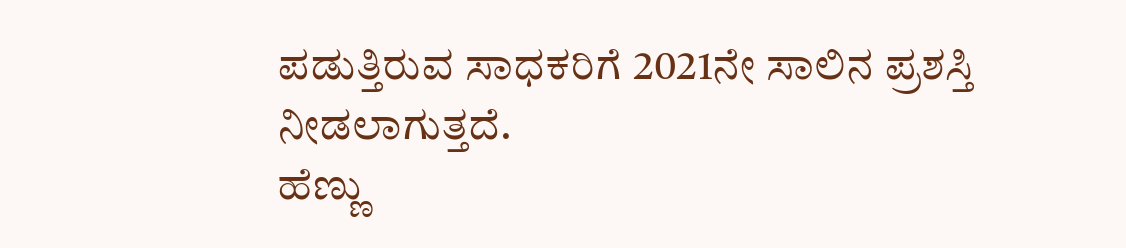ಪಡುತ್ತಿರುವ ಸಾಧಕರಿಗೆ 2021ನೇ ಸಾಲಿನ ಪ್ರಶಸ್ತಿ ನೀಡಲಾಗುತ್ತದೆ.
ಹೆಣ್ಣು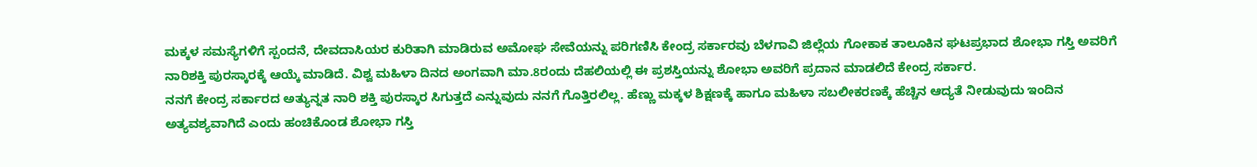ಮಕ್ಕಳ ಸಮಸ್ಯೆಗಳಿಗೆ ಸ್ಪಂದನೆ, ದೇವದಾಸಿಯರ ಕುರಿತಾಗಿ ಮಾಡಿರುವ ಅಮೋಘ ಸೇವೆಯನ್ನು ಪರಿಗಣಿಸಿ ಕೇಂದ್ರ ಸರ್ಕಾರವು ಬೆಳಗಾವಿ ಜಿಲ್ಲೆಯ ಗೋಕಾಕ ತಾಲೂಕಿನ ಘಟಪ್ರಭಾದ ಶೋಭಾ ಗಸ್ತಿ ಅವರಿಗೆ ನಾರಿಶಕ್ತಿ ಪುರಸ್ಕಾರಕ್ಕೆ ಆಯ್ಕೆ ಮಾಡಿದೆ. ವಿಶ್ವ ಮಹಿಳಾ ದಿನದ ಅಂಗವಾಗಿ ಮಾ.8ರಂದು ದೆಹಲಿಯಲ್ಲಿ ಈ ಪ್ರಶಸ್ತಿಯನ್ನು ಶೋಭಾ ಅವರಿಗೆ ಪ್ರದಾನ ಮಾಡಲಿದೆ ಕೇಂದ್ರ ಸರ್ಕಾರ.
ನನಗೆ ಕೇಂದ್ರ ಸರ್ಕಾರದ ಅತ್ಯುನ್ನತ ನಾರಿ ಶಕ್ತಿ ಪುರಸ್ಕಾರ ಸಿಗುತ್ತದೆ ಎನ್ನುವುದು ನನಗೆ ಗೊತ್ತಿರಲಿಲ್ಲ. ಹೆಣ್ಣು ಮಕ್ಕಳ ಶಿಕ್ಷಣಕ್ಕೆ ಹಾಗೂ ಮಹಿಳಾ ಸಬಲೀಕರಣಕ್ಕೆ ಹೆಚ್ಚಿನ ಆದ್ಯತೆ ನೀಡುವುದು ಇಂದಿನ ಅತ್ಯವಶ್ಯವಾಗಿದೆ ಎಂದು ಹಂಚಿಕೊಂಡ ಶೋಭಾ ಗಸ್ತಿ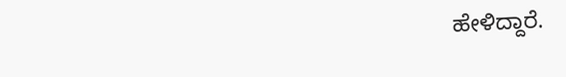ಹೇಳಿದ್ದಾರೆ.